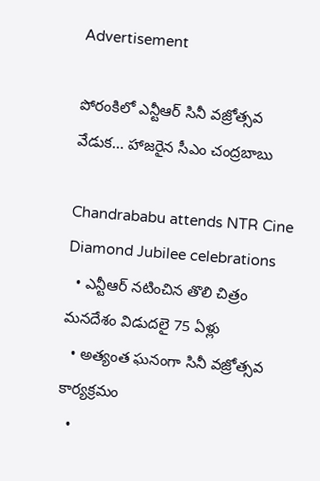Advertisement

పోరంకిలో ఎన్టీఆర్ సినీ వజ్రోత్సవ వేడుక... హాజరైన సీఎం చంద్రబాబు

Chandrababu attends NTR Cine Diamond Jubilee celebrations
  • ఎన్టీఆర్ నటించిన తొలి చిత్రం మనదేశం విడుదలై 75 ఏళ్లు
  • అత్యంత ఘనంగా సినీ వజ్రోత్సవ కార్యక్రమం
  •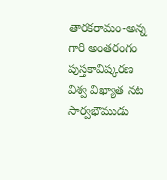తారకరామం-అన్న గారి అంతరంగం పుస్తకావిష్కరణ
విశ్వ విఖ్యాత నట సార్వభౌముడు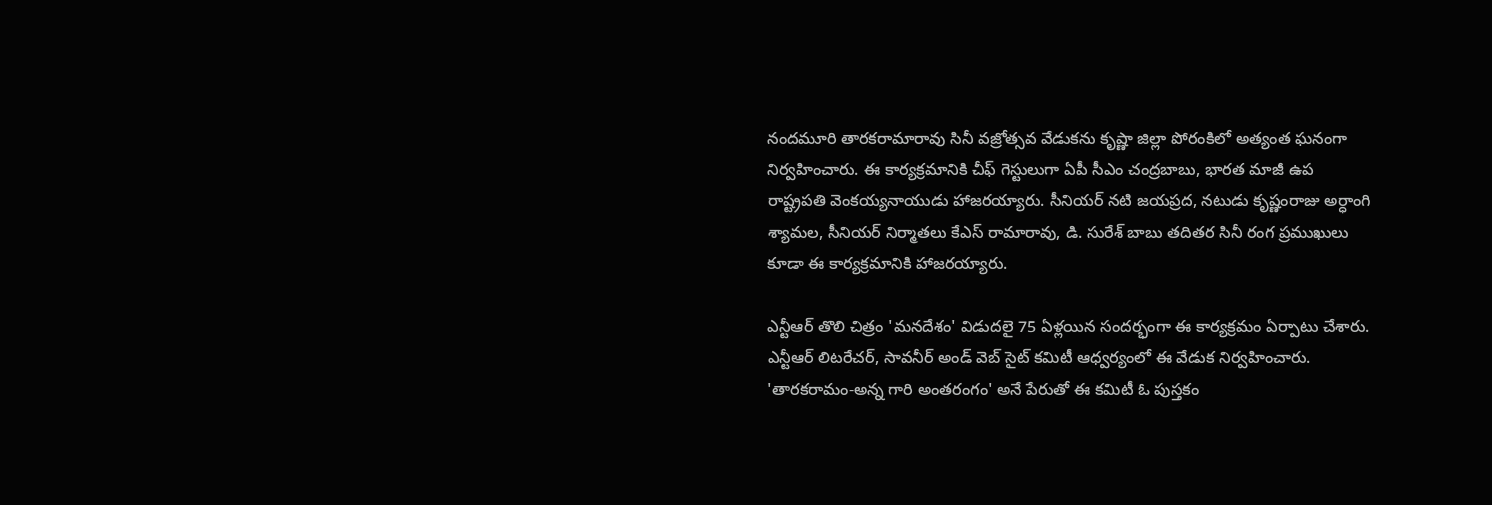నందమూరి తారకరామారావు సినీ వజ్రోత్సవ వేడుకను కృష్ణా జిల్లా పోరంకిలో అత్యంత ఘనంగా నిర్వహించారు. ఈ కార్యక్రమానికి చీఫ్ గెస్టులుగా ఏపీ సీఎం చంద్రబాబు, భారత మాజీ ఉప రాష్ట్రపతి వెంకయ్యనాయుడు హాజరయ్యారు. సీనియర్ నటి జయప్రద, నటుడు కృష్ణంరాజు అర్ధాంగి శ్యామల, సీనియర్ నిర్మాతలు కేఎస్ రామారావు, డి. సురేశ్ బాబు తదితర సినీ రంగ ప్రముఖులు కూడా ఈ కార్యక్రమానికి హాజరయ్యారు.

ఎన్టీఆర్ తొలి చిత్రం 'మనదేశం' విడుదలై 75 ఏళ్లయిన సందర్భంగా ఈ కార్యక్రమం ఏర్పాటు చేశారు. ఎన్టీఆర్ లిటరేచర్, సావనీర్ అండ్ వెబ్ సైట్ కమిటీ ఆధ్వర్యంలో ఈ వేడుక నిర్వహించారు. 'తారకరామం-అన్న గారి అంతరంగం' అనే పేరుతో ఈ కమిటీ ఓ పుస్తకం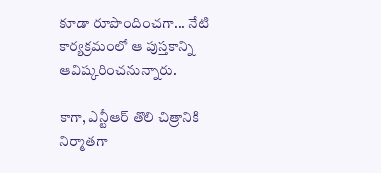కూడా రూపొందించగా... నేటి కార్యక్రమంలో ఆ పుస్తకాన్ని ఆవిష్కరించనున్నారు.

కాగా, ఎన్టీఆర్ తొలి చిత్రానికి నిర్మాతగా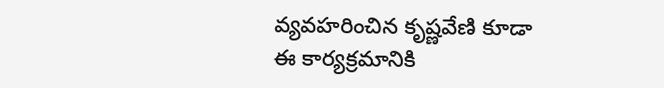వ్యవహరించిన కృష్ణవేణి కూడా ఈ కార్యక్రమానికి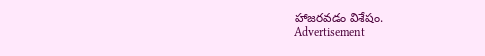హాజరవడం విశేషం.
Advertisement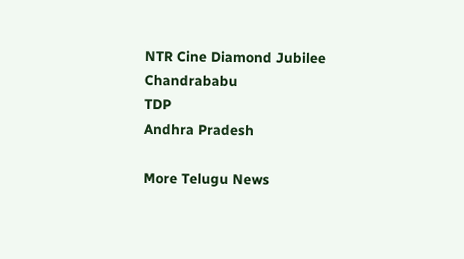NTR Cine Diamond Jubilee
Chandrababu
TDP
Andhra Pradesh

More Telugu News